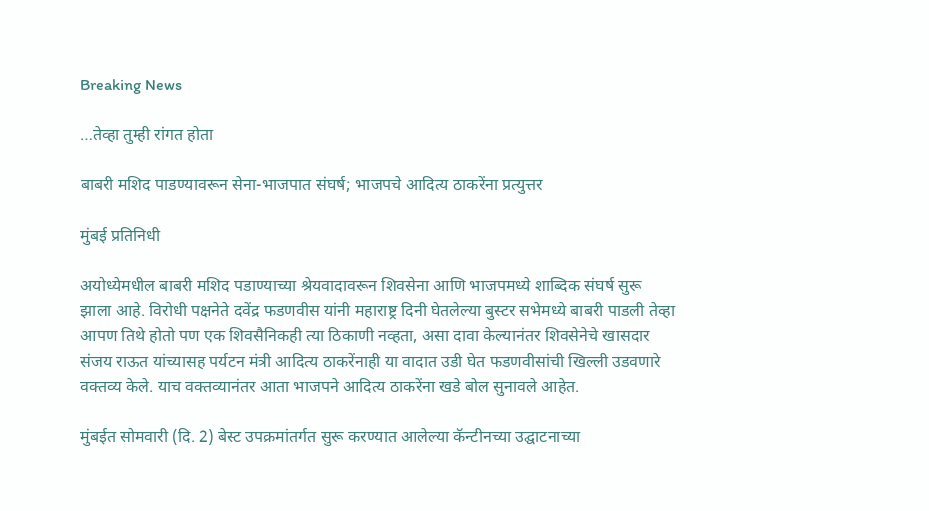Breaking News

…तेव्हा तुम्ही रांगत होता

बाबरी मशिद पाडण्यावरून सेना-भाजपात संघर्ष; भाजपचे आदित्य ठाकरेंना प्रत्युत्तर

मुंबई प्रतिनिधी

अयोध्येमधील बाबरी मशिद पडाण्याच्या श्रेयवादावरून शिवसेना आणि भाजपमध्ये शाब्दिक संघर्ष सुरू झाला आहे. विरोधी पक्षनेते दवेंद्र फडणवीस यांनी महाराष्ट्र दिनी घेतलेल्या बुस्टर सभेमध्ये बाबरी पाडली तेव्हा आपण तिथे होतो पण एक शिवसैनिकही त्या ठिकाणी नव्हता, असा दावा केल्यानंतर शिवसेनेचे खासदार संजय राऊत यांच्यासह पर्यटन मंत्री आदित्य ठाकरेंनाही या वादात उडी घेत फडणवीसांची खिल्ली उडवणारे वक्तव्य केले. याच वक्तव्यानंतर आता भाजपने आदित्य ठाकरेंना खडे बोल सुनावले आहेत.

मुंबईत सोमवारी (दि. 2) बेस्ट उपक्रमांतर्गत सुरू करण्यात आलेल्या कॅन्टीनच्या उद्घाटनाच्या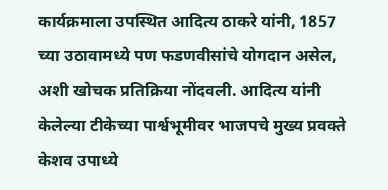कार्यक्रमाला उपस्थित आदित्य ठाकरे यांनी, 1857 च्या उठावामध्ये पण फडणवीसांचे योगदान असेल, अशी खोचक प्रतिक्रिया नोंदवली. आदित्य यांनी केलेल्या टीकेच्या पार्श्वभूमीवर भाजपचे मुख्य प्रवक्ते केशव उपाध्ये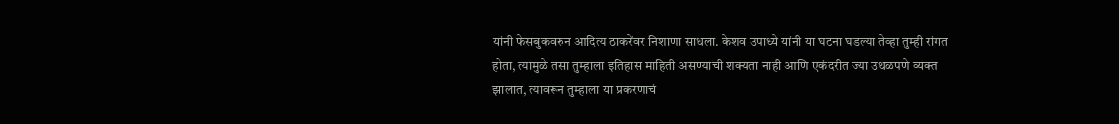यांनी फेसबुकवरुन आदित्य ठाकरेंवर निशाणा साधला. केशव उपाध्ये यांनी या घटना घडल्या तेव्हा तुम्ही रांगत होता, त्यामुळे तसा तुम्हाला इतिहास माहिती असण्याची शक्यता नाही आणि एकंदरीत ज्या उथळपणे व्यक्त झालात, त्यावरून तुम्हाला या प्रकरणाचं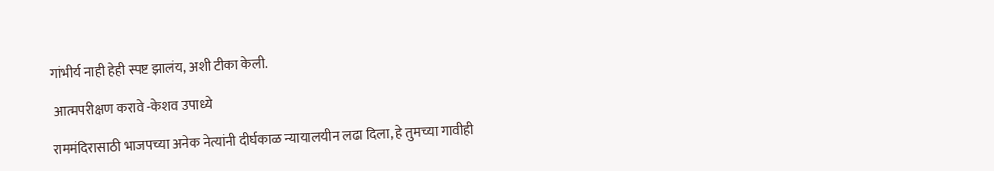गांभीर्य नाही हेही स्पष्ट झालंय, अशी टीका केली.

 आत्मपरीक्षण करावे -केशव उपाध्ये

राममंदिरासाठी भाजपच्या अनेक नेत्यांनी दीर्घकाळ न्यायालयीन लढा दिला, हे तुमच्या गावीही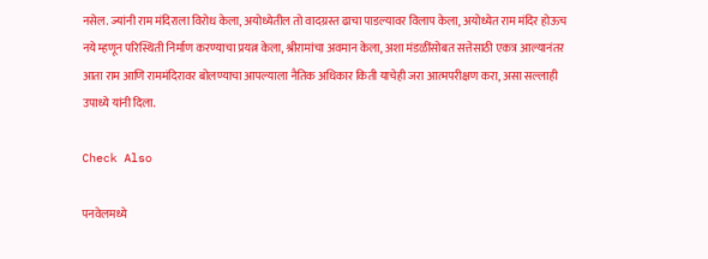नसेल. ज्यांनी राम मंदिराला विरोध केला, अयोध्येतील तो वादग्रस्त ढाचा पाडल्यावर विलाप केला, अयोध्येत राम मंदिर होऊच नये म्हणून परिस्थिती निर्माण करण्याचा प्रयत्न केला, श्रीरामांचा अवमान केला, अशा मंडळींसोबत सत्तेसाठी एकत्र आल्यानंतर आता राम आणि राममंदिरावर बोलण्याचा आपल्याला नैतिक अधिकार किती याचेही जरा आत्मपरीक्षण करा, असा सल्लाही उपाध्ये यांनी दिला.

Check Also

पनवेलमध्ये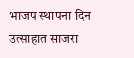भाजप स्थापना दिन उत्साहात साजरा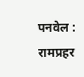पनवेल : रामप्रहर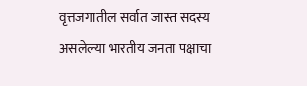वृत्तजगातील सर्वात जास्त सदस्य असलेल्या भारतीय जनता पक्षाचा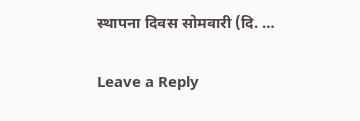स्थापना दिवस सोमवारी (दि. …

Leave a Reply